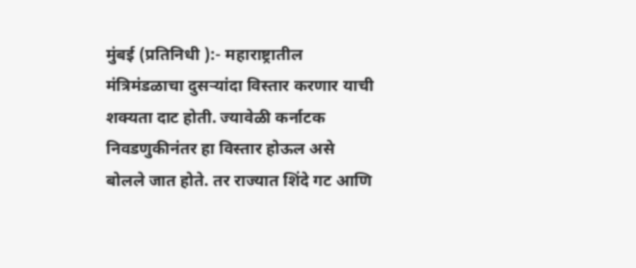मुंबई (प्रतिनिधी ):- महाराष्ट्रातील मंत्रिमंडळाचा दुसऱ्यांदा विस्तार करणार याची शक्यता दाट होती. ज्यावेळी कर्नाटक निवडणुकीनंतर हा विस्तार होऊल असे बोलले जात होते. तर राज्यात शिंदे गट आणि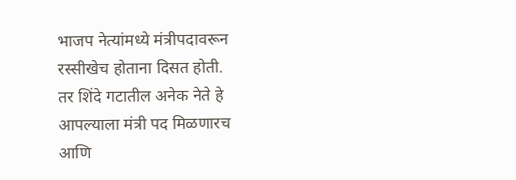भाजप नेत्यांमध्ये मंत्रीपदावरून रस्सीखेच होताना दिसत होती.
तर शिंदे गटातील अनेक नेते हे आपल्याला मंत्री पद मिळणारच आणि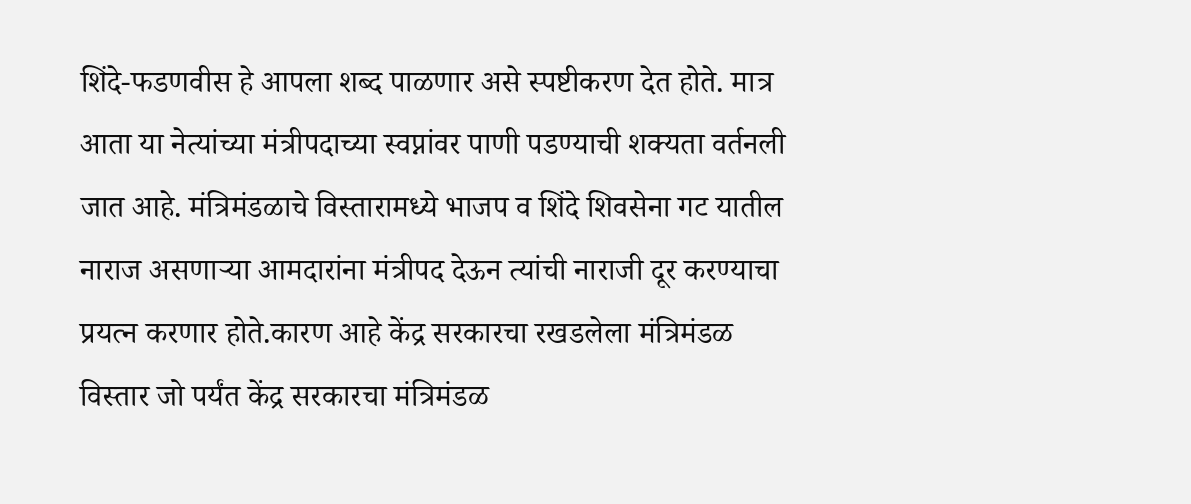शिंदे-फडणवीस हे आपला शब्द पाळणार असे स्पष्टीकरण देत होते. मात्र आता या नेत्यांच्या मंत्रीपदाच्या स्वप्नांवर पाणी पडण्याची शक्यता वर्तनली जात आहे. मंत्रिमंडळाचे विस्तारामध्ये भाजप व शिंदे शिवसेना गट यातील नाराज असणाऱ्या आमदारांना मंत्रीपद देऊन त्यांची नाराजी दूर करण्याचा प्रयत्न करणार होते.कारण आहे केंद्र सरकारचा रखडलेला मंत्रिमंडळ विस्तार जो पर्यंत केंद्र सरकारचा मंत्रिमंडळ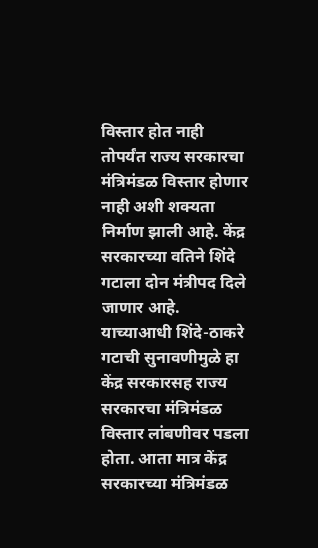विस्तार होत नाही तोपर्यंत राज्य सरकारचा मंत्रिमंडळ विस्तार होणार नाही अशी शक्यता निर्माण झाली आहे. केंद्र सरकारच्या वतिने शिंदे गटाला दोन मंत्रीपद दिले जाणार आहे. याच्याआधी शिंदे-ठाकरे गटाची सुनावणीमुळे हा केंद्र सरकारसह राज्य सरकारचा मंत्रिमंडळ विस्तार लांबणीवर पडला होता. आता मात्र केंद्र सरकारच्या मंत्रिमंडळ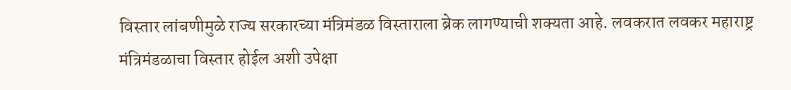विस्तार लांबणीमुळे राज्य सरकारच्या मंत्रिमंडळ विस्ताराला ब्रेक लागण्याची शक्यता आहे. लवकरात लवकर महाराष्ट्र मंत्रिमंडळाचा विस्तार होईल अशी उपेक्षा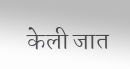केली जात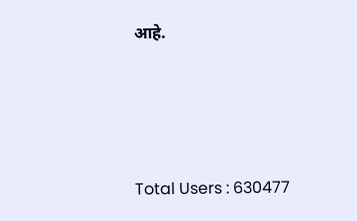आहे.




Total Users : 630477